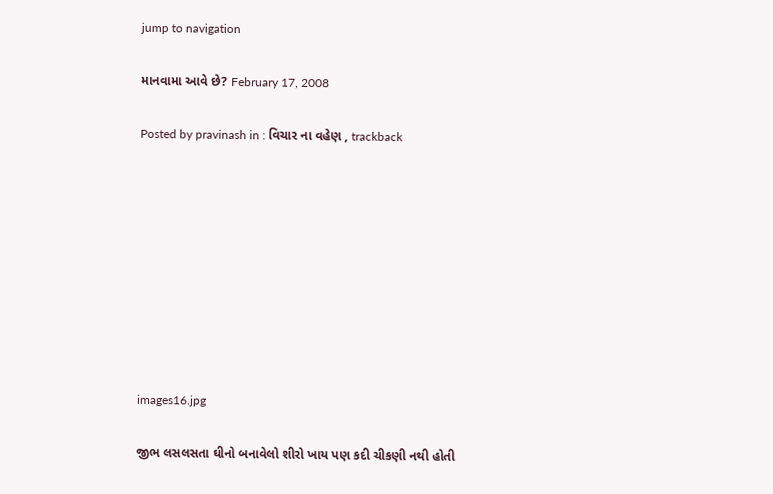jump to navigation

માનવામા આવે છે? February 17, 2008

Posted by pravinash in : વિચાર ના વહેણ , trackback









images16.jpg

જીભ લસલસતા ઘીનો બનાવેલો શીરો ખાય પણ કદી ચીકણી નથી હોતી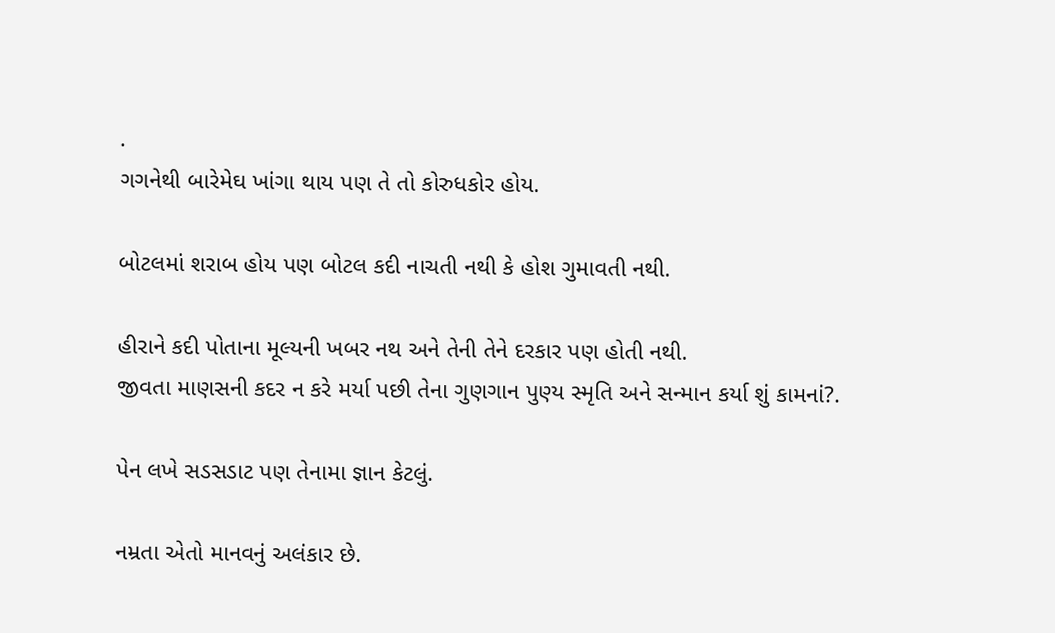.
ગગનેથી બારેમેઘ ખાંગા થાય પણ તે તો કોરુધકોર હોય.

બોટલમાં શરાબ હોય પણ બોટલ કદી નાચતી નથી કે હોશ ગુમાવતી નથી.

હીરાને કદી પોતાના મૂલ્યની ખબર નથ અને તેની તેને દરકાર પણ હોતી નથી.
જીવતા માણસની કદર ન કરે મર્યા પછી તેના ગુણગાન પુણ્ય સ્મૃતિ અને સન્માન કર્યા શું કામનાં?.

પેન લખે સડસડાટ પણ તેનામા જ્ઞાન કેટલું.

નમ્રતા એતો માનવનું અલંકાર છે.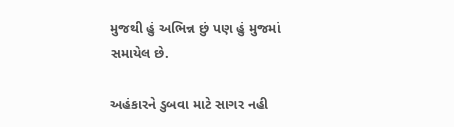મુજથી હું અભિન્ન છું પણ હું મુજમાં સમાયેલ છે.

અહંકારને ડુબવા માટે સાગર નહી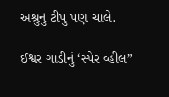અશ્રુનુ ટીપુ પણ ચાલે.

ઈશ્વર ગાડીનું ‘સ્પેર વ્હીલ”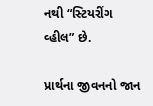નથી “સ્ટિયરીંગ વ્હીલ” છે.

પ્રાર્થના જીવનનો જાન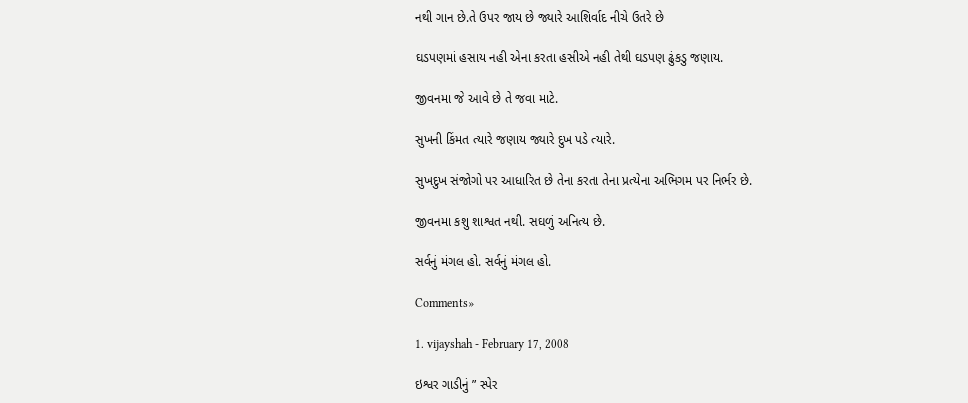નથી ગાન છે.તે ઉપર જાય છે જ્યારે આશિર્વાદ નીચે ઉતરે છે

ઘડપણમાં હસાય નહી એના કરતા હસીએ નહી તેથી ઘડપણ ઢુંકડુ જણાય.

જીવનમા જે આવે છે તે જવા માટે.

સુખની કિંમત ત્યારે જણાય જ્યારે દુખ પડે ત્યારે.

સુખદુખ સંજોગો પર આધારિત છે તેના કરતા તેના પ્રત્યેના અભિગમ પર નિર્ભર છે.

જીવનમા કશુ શાશ્વત નથી. સઘળું અનિત્ય છે.

સર્વનું મંગલ હો. સર્વનું મંગલ હો.

Comments»

1. vijayshah - February 17, 2008

ઇશ્વર ગાડીનું ” સ્પેર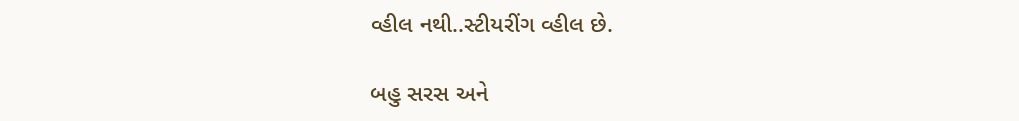વ્હીલ નથી..સ્ટીયરીંગ વ્હીલ છે.

બહુ સરસ અને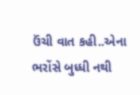ઉંચી વાત કહી..એના ભરોંસે બુધ્ધી નથી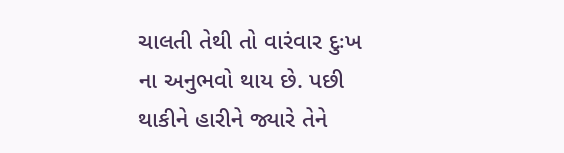ચાલતી તેથી તો વારંવાર દુઃખ ના અનુભવો થાય છે. પછી થાકીને હારીને જ્યારે તેને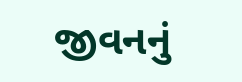જીવનનું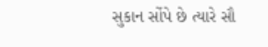સુકાન સોંપે છે ત્યારે સૌ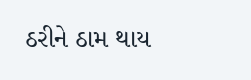ઠરીને ઠામ થાય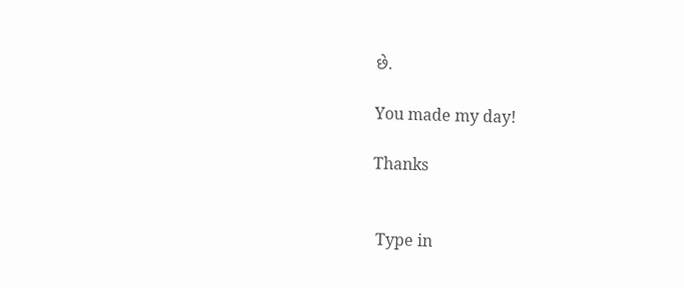છે.

You made my day!

Thanks


 Type in